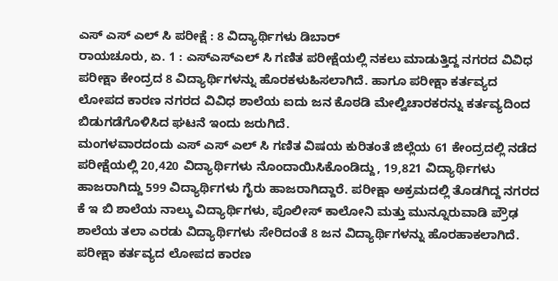ಎಸ್ ಎಸ್ ಎಲ್ ಸಿ ಪರೀಕ್ಷೆ : 8 ವಿದ್ಯಾರ್ಥಿಗಳು ಡಿಬಾರ್
ರಾಯಚೂರು, ಏ. 1 : ಎಸ್ಎಸ್ಎಲ್ ಸಿ ಗಣಿತ ಪರೀಕ್ಷೆಯಲ್ಲಿ ನಕಲು ಮಾಡುತ್ತಿದ್ದ ನಗರದ ವಿವಿಧ ಪರೀಕ್ಷಾ ಕೇಂದ್ರದ 8 ವಿದ್ಯಾರ್ಥಿಗಳನ್ನು ಹೊರಕಳುಹಿಸಲಾಗಿದೆ. ಹಾಗೂ ಪರೀಕ್ಷಾ ಕರ್ತವ್ಯದ ಲೋಪದ ಕಾರಣ ನಗರದ ವಿವಿಧ ಶಾಲೆಯ ಐದು ಜನ ಕೊಠಡಿ ಮೇಲ್ವಿಚಾರಕರನ್ನು ಕರ್ತವ್ಯದಿಂದ ಬಿಡುಗಡೆಗೊಳಿಸಿದ ಘಟನೆ ಇಂದು ಜರುಗಿದೆ.
ಮಂಗಳವಾರದಂದು ಎಸ್ ಎಸ್ ಎಲ್ ಸಿ ಗಣಿತ ವಿಷಯ ಕುರಿತಂತೆ ಜಿಲ್ಲೆಯ 61 ಕೇಂದ್ರದಲ್ಲಿ ನಡೆದ ಪರೀಕ್ಷೆಯಲ್ಲಿ 20,420 ವಿದ್ಯಾರ್ಥಿಗಳು ನೊಂದಾಯಿಸಿಕೊಂಡಿದ್ದು, 19,821 ವಿದ್ಯಾರ್ಥಿಗಳು ಹಾಜರಾಗಿದ್ದು 599 ವಿದ್ಯಾರ್ಥಿಗಳು ಗೈರು ಹಾಜರಾಗಿದ್ದಾರೆ. ಪರೀಕ್ಷಾ ಅಕ್ರಮದಲ್ಲಿ ತೊಡಗಿದ್ದ ನಗರದ ಕೆ ಇ ಬಿ ಶಾಲೆಯ ನಾಲ್ಕು ವಿದ್ಯಾರ್ಥಿಗಳು, ಪೊಲೀಸ್ ಕಾಲೋನಿ ಮತ್ತು ಮುನ್ನೂರುವಾಡಿ ಪ್ರೌಢ ಶಾಲೆಯ ತಲಾ ಎರಡು ವಿದ್ಯಾರ್ಥಿಗಳು ಸೇರಿದಂತೆ 8 ಜನ ವಿದ್ಯಾರ್ಥಿಗಳನ್ನು ಹೊರಹಾಕಲಾಗಿದೆ.
ಪರೀಕ್ಷಾ ಕರ್ತವ್ಯದ ಲೋಪದ ಕಾರಣ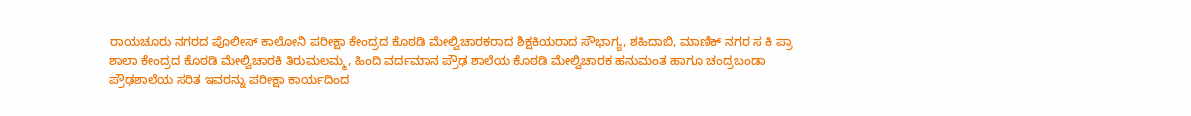ರಾಯಚೂರು ನಗರದ ಪೊಲೀಸ್ ಕಾಲೋನಿ ಪರೀಕ್ಷಾ ಕೇಂದ್ರದ ಕೊಠಡಿ ಮೇಲ್ವಿಚಾರಕರಾದ ಶಿಕ್ಷಕಿಯರಾದ ಸೌಭಾಗ್ಯ, ಶಹಿದಾಬಿ, ಮಾಣಿಕ್ ನಗರ ಸ ಕಿ ಪ್ರಾ ಶಾಲಾ ಕೇಂದ್ರದ ಕೊಠಡಿ ಮೇಲ್ವಿಚಾರಕಿ ತಿರುಮಲಮ್ಮ, ಹಿಂದಿ ವರ್ದಮಾನ ಪ್ರೌಢ ಶಾಲೆಯ ಕೊಠಡಿ ಮೇಲ್ವಿಚಾರಕ ಹನುಮಂತ ಹಾಗೂ ಚಂದ್ರಬಂಡಾ ಪ್ರೌಢಶಾಲೆಯ ಸರಿತ ಇವರನ್ನು ಪರೀಕ್ಷಾ ಕಾರ್ಯದಿಂದ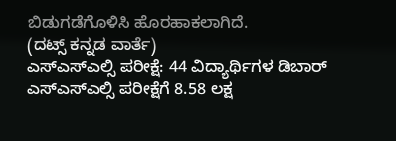ಬಿಡುಗಡೆಗೊಳಿಸಿ ಹೊರಹಾಕಲಾಗಿದೆ.
(ದಟ್ಸ್ ಕನ್ನಡ ವಾರ್ತೆ)
ಎಸ್ಎಸ್ಎಲ್ಸಿ ಪರೀಕ್ಷೆ: 44 ವಿದ್ಯಾರ್ಥಿಗಳ ಡಿಬಾರ್
ಎಸ್ಎಸ್ಎಲ್ಸಿ ಪರೀಕ್ಷೆಗೆ 8.58 ಲಕ್ಷ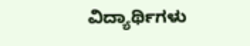ವಿದ್ಯಾರ್ಥಿಗಳು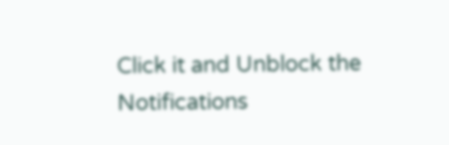Click it and Unblock the Notifications